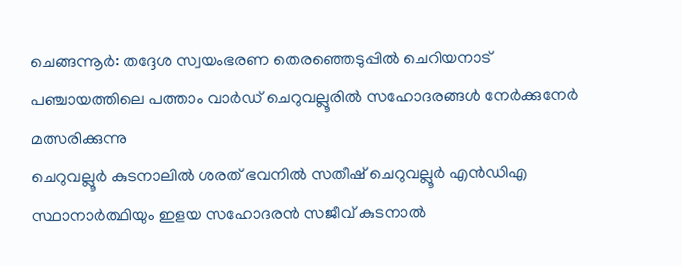ചെങ്ങന്നൂർ: തദ്ദേശ സ്വയംഭരണ തെരഞ്ഞെടുപ്പിൽ ചെറിയനാട് പഞ്ചായത്തിലെ പത്താം വാർഡ് ചെറുവല്ലൂരിൽ സഹോദരങ്ങൾ നേർക്കുനേർ മത്സരിക്കുന്നു
ചെറുവല്ലൂർ കുടനാലിൽ ശരത് ഭവനിൽ സതീഷ് ചെറുവല്ലൂർ എൻഡിഎ സ്ഥാനാർത്ഥിയും ഇളയ സഹോദരൻ സജീവ് കുടനാൽ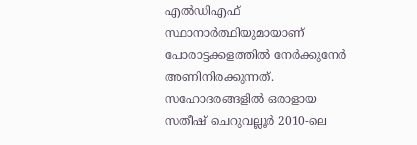എൽഡിഎഫ് സ്ഥാനാർത്ഥിയുമായാണ് പോരാട്ടക്കളത്തിൽ നേർക്കുനേർ അണിനിരക്കുന്നത്.
സഹോദരങ്ങളിൽ ഒരാളായ സതീഷ് ചെറുവല്ലൂർ 2010-ലെ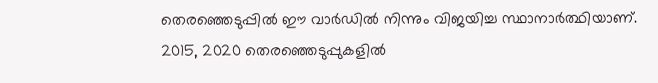തെരഞ്ഞെടുപ്പിൽ ഈ വാർഡിൽ നിന്നും വിജയിച്ച സ്ഥാനാർത്ഥിയാണ്.
2015, 2020 തെരഞ്ഞെടുപ്പുകളിൽ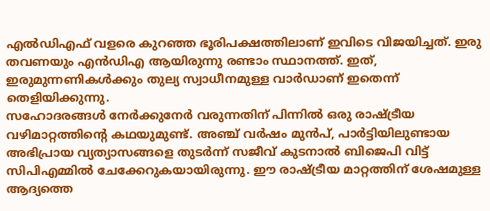എൽഡിഎഫ് വളരെ കുറഞ്ഞ ഭൂരിപക്ഷത്തിലാണ് ഇവിടെ വിജയിച്ചത്. ഇരു തവണയും എൻഡിഎ ആയിരുന്നു രണ്ടാം സ്ഥാനത്ത്. ഇത്, ഇരുമുന്നണികൾക്കും തുല്യ സ്വാധീനമുള്ള വാർഡാണ് ഇതെന്ന് തെളിയിക്കുന്നു.
സഹോദരങ്ങൾ നേർക്കുനേർ വരുന്നതിന് പിന്നിൽ ഒരു രാഷ്ട്രീയ വഴിമാറ്റത്തിന്റെ കഥയുമുണ്ട്. അഞ്ച് വർഷം മുൻപ്, പാർട്ടിയിലുണ്ടായ അഭിപ്രായ വ്യത്യാസങ്ങളെ തുടർന്ന് സജീവ് കുടനാൽ ബിജെപി വിട്ട് സിപിഎമ്മിൽ ചേക്കേറുകയായിരുന്നു. ഈ രാഷ്ട്രീയ മാറ്റത്തിന് ശേഷമുള്ള ആദ്യത്തെ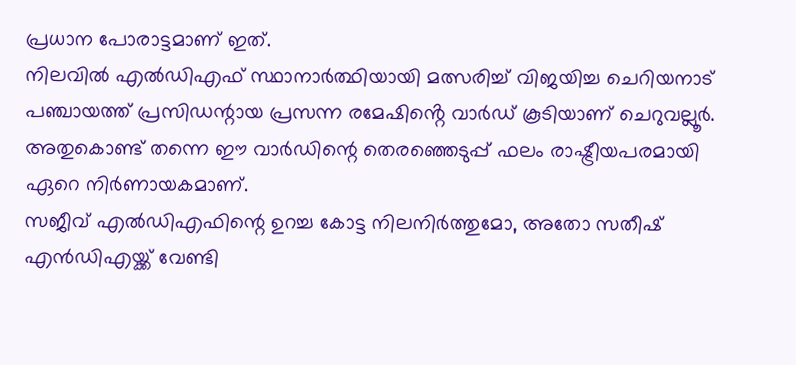പ്രധാന പോരാട്ടമാണ് ഇത്.
നിലവിൽ എൽഡിഎഫ് സ്ഥാനാർത്ഥിയായി മത്സരിച്ച് വിജയിച്ച ചെറിയനാട് പഞ്ചായത്ത് പ്രസിഡന്റായ പ്രസന്ന രമേഷിൻ്റെ വാർഡ് കൂടിയാണ് ചെറുവല്ലൂർ. അതുകൊണ്ട് തന്നെ ഈ വാർഡിന്റെ തെരഞ്ഞെടുപ്പ് ഫലം രാഷ്ട്രീയപരമായി ഏറെ നിർണായകമാണ്.
സജീവ് എൽഡിഎഫിന്റെ ഉറച്ച കോട്ട നിലനിർത്തുമോ, അതോ സതീഷ് എൻഡിഎയ്ക്ക് വേണ്ടി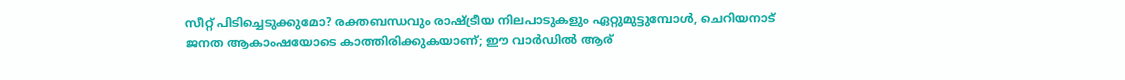സീറ്റ് പിടിച്ചെടുക്കുമോ? രക്തബന്ധവും രാഷ്ട്രീയ നിലപാടുകളും ഏറ്റുമുട്ടുമ്പോൾ, ചെറിയനാട് ജനത ആകാംഷയോടെ കാത്തിരിക്കുകയാണ്; ഈ വാർഡിൽ ആര്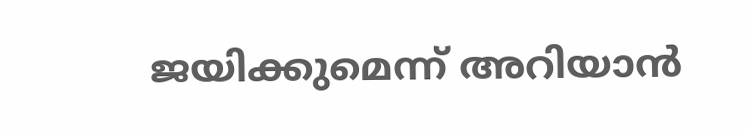ജയിക്കുമെന്ന് അറിയാൻ